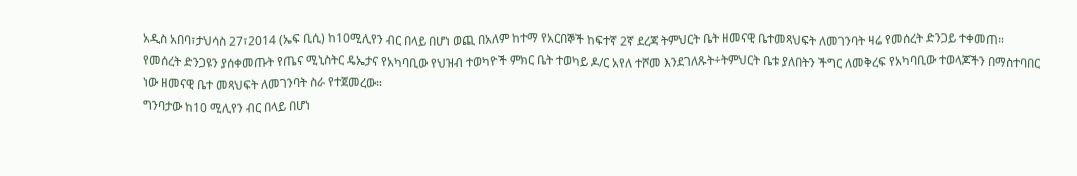አዲስ አበባ፣ታህሳስ 27፣2014 (ኤፍ ቢሲ) ከ10ሚሊየን ብር በላይ በሆነ ወጪ በአለም ከተማ የአርበኞች ከፍተኛ 2ኛ ደረጃ ትምህርት ቤት ዘመናዊ ቤተመጻህፍት ለመገንባት ዛሬ የመሰረት ድንጋይ ተቀመጠ።
የመሰረት ድንጋዩን ያሰቀመጡት የጤና ሚኒስትር ዴኤታና የአካባቢው የህዝብ ተወካዮች ምክር ቤት ተወካይ ዶ/ር አየለ ተሾመ እንደገለጹት÷ትምህርት ቤቱ ያለበትን ችግር ለመቅረፍ የአካባቢው ተወላጆችን በማስተባበር ነው ዘመናዊ ቤተ መጻህፍት ለመገንባት ስራ የተጀመረው።
ግንባታው ከ10 ሚሊየን ብር በላይ በሆነ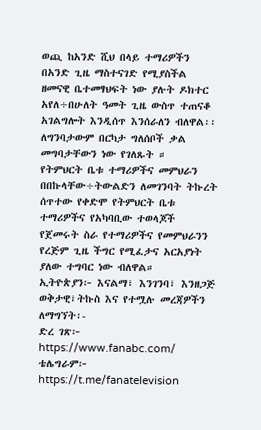ወጪ ከአንድ ሺህ በላይ ተማሪዎችን በአንድ ጊዜ ማስተናገድ የሚያስችል ዘመናዊ ቤተመፃህፍት ነው ያሉት ዶክተር አየለ÷በሁለት ዓመት ጊዜ ውስጥ ተጠናቆ አገልግሎት እንዲሰጥ እንሰራለን ብለዋል፡፡
ለግንባታውም በርካታ ግለሰቦች ቃል መግባታቸውን ነው የገለጹት ።
የትምህርት ቤቱ ተማሪዎችና መምህራን በበኩላቸው÷ትውልድን ለመገንባት ትኩረት ሰጥተው የቀድሞ የትምህርት ቤቱ ተማሪዎችና የአካባቢው ተወላጆች የጀመሩት ስራ የተማሪዎችና የመምህራንን የረጅም ጊዜ ችግር የሚፈታና አርአያነት ያለው ተግባር ነው ብለዋል።
ኢትዮጵያን፦ እናልማ፣ እንገንባ፣ እንዘጋጅ
ወቅታዊ፣ትኩስ እና የተሟሉ መረጃዎችን ለማግኘት፡-
ድረ ገጽ፦ https://www.fanabc.com/
ቴሌግራም፦ https://t.me/fanatelevision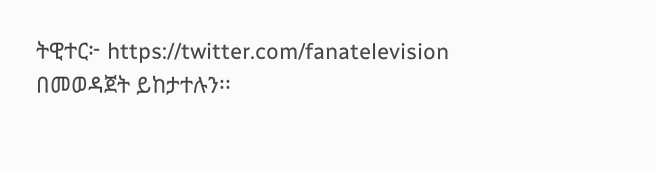ትዊተር፦ https://twitter.com/fanatelevision በመወዳጀት ይከታተሉን፡፡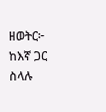ዘወትር፦ ከእኛ ጋር ስላሉ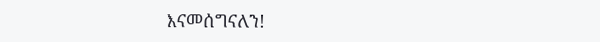እናመሰግናለን!